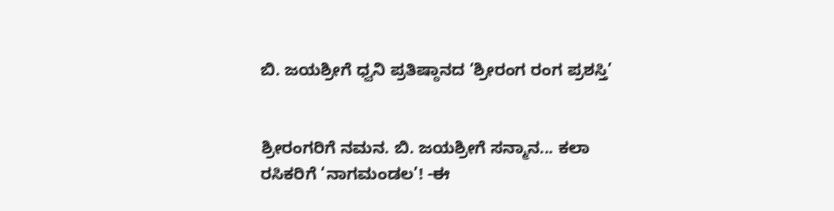ಬಿ. ಜಯಶ್ರೀಗೆ ಧ್ವನಿ ಪ್ರತಿಷ್ಠಾನದ ‘ಶ್ರೀರಂಗ ರಂಗ ಪ್ರಶಸ್ತಿ’


ಶ್ರೀರಂಗರಿಗೆ ನಮನ. ಬಿ. ಜಯಶ್ರೀಗೆ ಸನ್ಮಾನ... ಕಲಾ ರಸಿಕರಿಗೆ ‘ನಾಗಮಂಡಲ’! -ಈ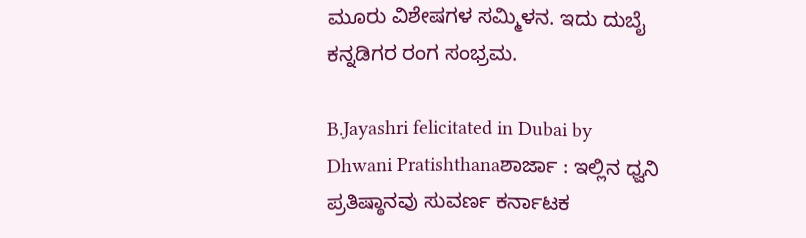ಮೂರು ವಿಶೇಷಗಳ ಸಮ್ಮಿಳನ. ಇದು ದುಬೈ ಕನ್ನಡಿಗರ ರಂಗ ಸಂಭ್ರಮ.

B.Jayashri felicitated in Dubai by Dhwani Pratishthanaಶಾರ್ಜಾ : ಇಲ್ಲಿನ ಧ್ವನಿ ಪ್ರತಿಷ್ಠಾನವು ಸುವರ್ಣ ಕರ್ನಾಟಕ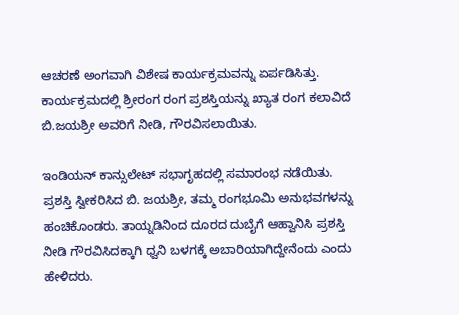ಆಚರಣೆ ಅಂಗವಾಗಿ ವಿಶೇಷ ಕಾರ್ಯಕ್ರಮವನ್ನು ಏರ್ಪಡಿಸಿತ್ತು. ಕಾರ್ಯಕ್ರಮದಲ್ಲಿ ಶ್ರೀರಂಗ ರಂಗ ಪ್ರಶಸ್ತಿಯನ್ನು ಖ್ಯಾತ ರಂಗ ಕಲಾವಿದೆ ಬಿ.ಜಯಶ್ರೀ ಅವರಿಗೆ ನೀಡಿ, ಗೌರವಿಸಲಾಯಿತು.

ಇಂಡಿಯನ್‌ ಕಾನ್ಸುಲೇಟ್‌ ಸಭಾಗೃಹದಲ್ಲಿ ಸಮಾರಂಭ ನಡೆಯಿತು. ಪ್ರಶಸ್ತಿ ಸ್ವೀಕರಿಸಿದ ಬಿ. ಜಯಶ್ರೀ, ತಮ್ಮ ರಂಗಭೂಮಿ ಅನುಭವಗಳನ್ನು ಹಂಚಿಕೊಂಡರು. ತಾಯ್ನಡಿನಿಂದ ದೂರದ ದುಬೈಗೆ ಆಹ್ವಾನಿಸಿ ಪ್ರಶಸ್ತಿ ನೀಡಿ ಗೌರವಿಸಿದಕ್ಕಾಗಿ ಧ್ವನಿ ಬಳಗಕ್ಕೆ ಅಬಾರಿಯಾಗಿದ್ದೇನೆಂದು ಎಂದು ಹೇಳಿದರು.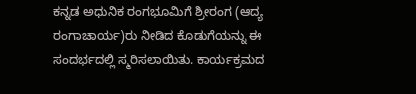ಕನ್ನಡ ಅಧುನಿಕ ರಂಗಭೂಮಿಗೆ ಶ್ರೀರಂಗ (ಆದ್ಯ ರಂಗಾಚಾರ್ಯ)ರು ನೀಡಿದ ಕೊಡುಗೆಯನ್ನು ಈ ಸಂದರ್ಭದಲ್ಲಿ ಸ್ಮರಿಸಲಾಯಿತು. ಕಾರ್ಯಕ್ರಮದ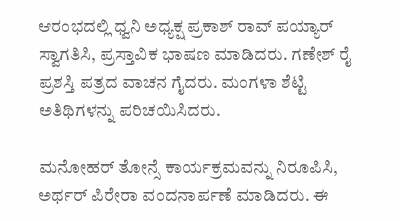ಆರಂಭದಲ್ಲಿ ಧ್ವನಿ ಅಧ್ಯಕ್ಷ ಪ್ರಕಾಶ್‌ ರಾವ್‌ ಪಯ್ಯಾರ್‌ ಸ್ವಾಗತಿಸಿ, ಪ್ರಸ್ತಾವಿಕ ಭಾಷಣ ಮಾಡಿದರು. ಗಣೇಶ್‌ ರೈ ಪ್ರಶಸ್ತಿ ಪತ್ರದ ವಾಚನ ಗೈದರು. ಮಂಗಳಾ ಶೆಟ್ಟಿ ಅತಿಥಿಗಳನ್ನು ಪರಿಚಯಿಸಿದರು.

ಮನೋಹರ್‌ ತೋನ್ಸೆ ಕಾರ್ಯಕ್ರಮವನ್ನು ನಿರೂಪಿಸಿ, ಅರ್ಥರ್‌ ಪಿರೇರಾ ವಂದನಾರ್ಪಣೆ ಮಾಡಿದರು. ಈ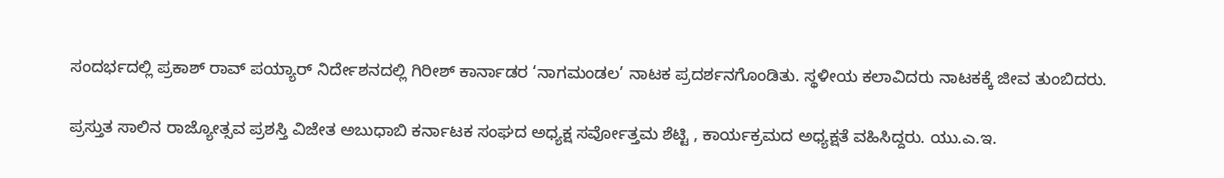ಸಂದರ್ಭದಲ್ಲಿ ಪ್ರಕಾಶ್‌ ರಾವ್‌ ಪಯ್ಯಾರ್‌ ನಿರ್ದೇಶನದಲ್ಲಿ ಗಿರೀಶ್‌ ಕಾರ್ನಾಡರ ‘ನಾಗಮಂಡಲ’ ನಾಟಕ ಪ್ರದರ್ಶನಗೊಂಡಿತು. ಸ್ಥಳೀಯ ಕಲಾವಿದರು ನಾಟಕಕ್ಕೆ ಜೀವ ತುಂಬಿದರು.

ಪ್ರಸ್ತುತ ಸಾಲಿನ ರಾಜ್ಯೋತ್ಸವ ಪ್ರಶಸ್ತಿ ವಿಜೇತ ಅಬುಧಾಬಿ ಕರ್ನಾಟಕ ಸಂಘದ ಅಧ್ಯಕ್ಷ ಸರ್ವೋತ್ತಮ ಶೆಟ್ಟಿ , ಕಾರ್ಯಕ್ರಮದ ಅಧ್ಯಕ್ಷತೆ ವಹಿಸಿದ್ದರು. ಯು.ಎ.ಇ.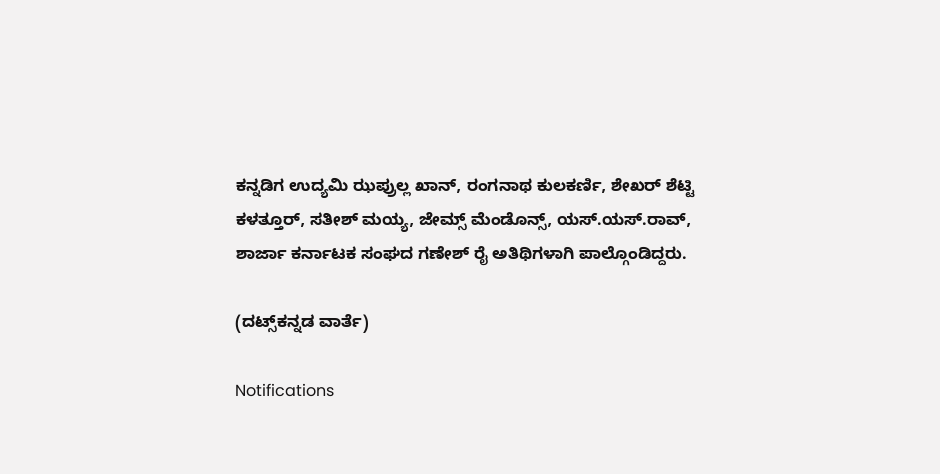ಕನ್ನಡಿಗ ಉದ್ಯಮಿ ಝಪ್ರುಲ್ಲ ಖಾನ್‌, ರಂಗನಾಥ ಕುಲಕರ್ಣಿ, ಶೇಖರ್‌ ಶೆಟ್ಟಿ ಕಳತ್ತೂರ್‌, ಸತೀಶ್‌ ಮಯ್ಯ, ಜೇಮ್ಸ್‌ ಮೆಂಡೊನ್ಸ್‌, ಯಸ್‌.ಯಸ್‌.ರಾವ್‌, ಶಾರ್ಜಾ ಕರ್ನಾಟಕ ಸಂಘದ ಗಣೇಶ್‌ ರೈ ಅತಿಥಿಗಳಾಗಿ ಪಾಲ್ಗೊಂಡಿದ್ದರು.

(ದಟ್ಸ್‌ಕನ್ನಡ ವಾರ್ತೆ)

Notifications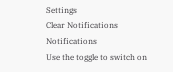Settings
Clear Notifications
Notifications
Use the toggle to switch on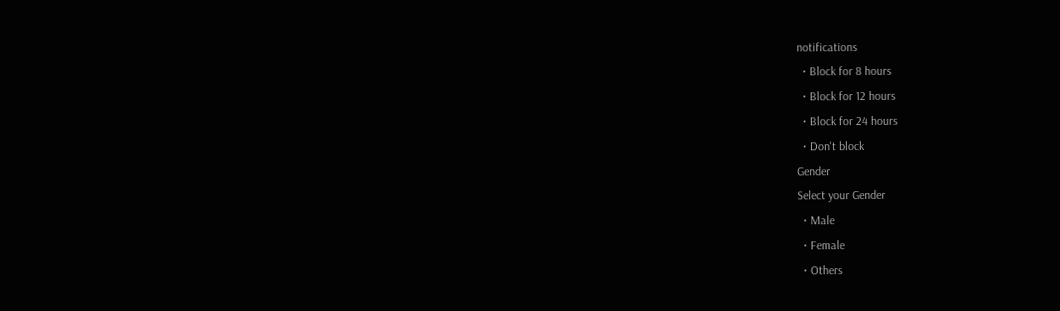notifications
  • Block for 8 hours
  • Block for 12 hours
  • Block for 24 hours
  • Don't block
Gender
Select your Gender
  • Male
  • Female
  • Others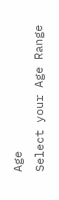Age
Select your Age Range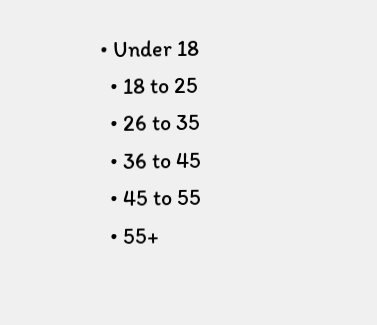• Under 18
  • 18 to 25
  • 26 to 35
  • 36 to 45
  • 45 to 55
  • 55+